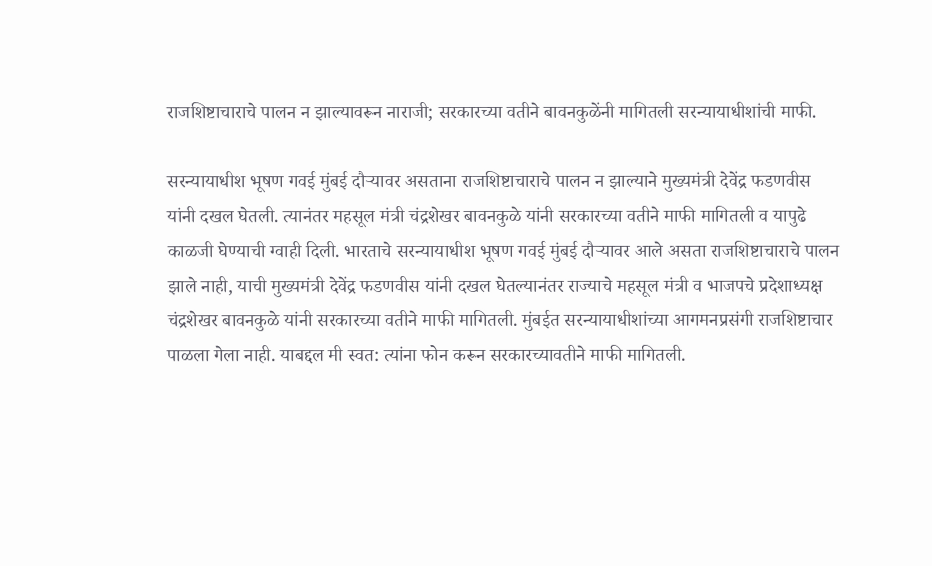राजशिष्टाचाराचे पालन न झाल्यावरून नाराजी; सरकारच्या वतीने बावनकुळेंनी मागितली सरन्यायाधीशांची माफी.

सरन्यायाधीश भूषण गवई मुंबई दौऱ्यावर असताना राजशिष्टाचाराचे पालन न झाल्याने मुख्यमंत्री देवेंद्र फडणवीस यांनी दखल घेतली. त्यानंतर महसूल मंत्री चंद्रशेखर बावनकुळे यांनी सरकारच्या वतीने माफी मागितली व यापुढे काळजी घेण्याची ग्वाही दिली. भारताचे सरन्यायाधीश भूषण गवई मुंबई दौऱ्यावर आले असता राजशिष्टाचाराचे पालन झाले नाही, याची मुख्यमंत्री देवेंद्र फडणवीस यांनी दखल घेतल्यानंतर राज्याचे महसूल मंत्री व भाजपचे प्रदेशाध्यक्ष चंद्रशेखर बावनकुळे यांनी सरकारच्या वतीने माफी मागितली. मुंबईत सरन्यायाधीशांच्या आगमनप्रसंगी राजशिष्टाचार पाळला गेला नाही. याबद्दल मी स्वत: त्यांना फोन करून सरकारच्यावतीने माफी मागितली.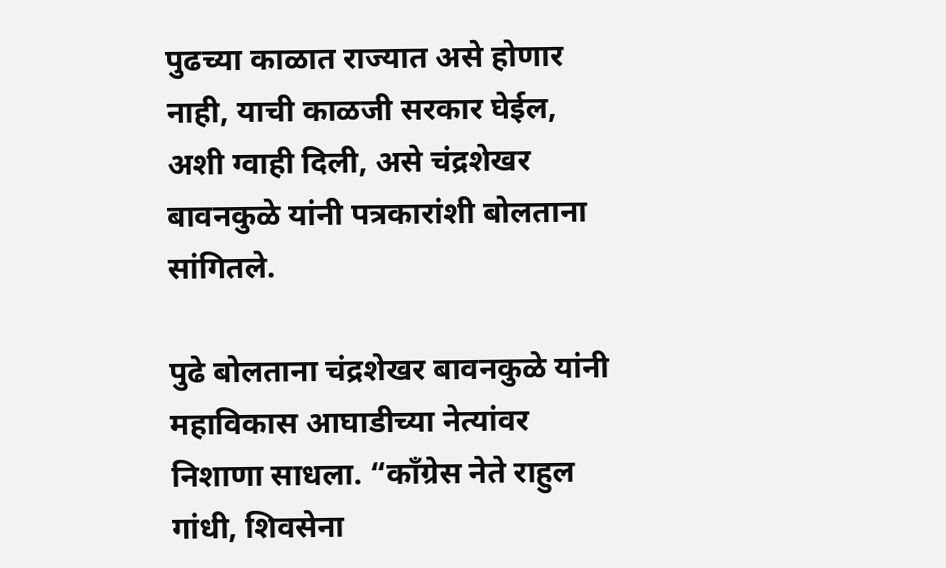पुढच्या काळात राज्यात असे होणार नाही, याची काळजी सरकार घेईल, अशी ग्वाही दिली, असे चंद्रशेखर बावनकुळे यांनी पत्रकारांशी बोलताना सांगितले.

पुढे बोलताना चंद्रशेखर बावनकुळे यांनी महाविकास आघाडीच्या नेत्यांवर निशाणा साधला. “काँग्रेस नेते राहुल गांधी, शिवसेना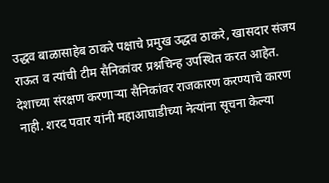उद्धव बाळासाहेब ठाकरे पक्षाचे प्रमुख उद्धव ठाकरे, खासदार संजय राऊत व त्यांची टीम सैनिकांवर प्रश्नचिन्ह उपस्थित करत आहेत. देशाच्या संरक्षण करणाऱ्या सैनिकांवर राजकारण करण्याचे कारण नाही. शरद पवार यांनी महाआघाडीच्या नेत्यांना सूचना केल्या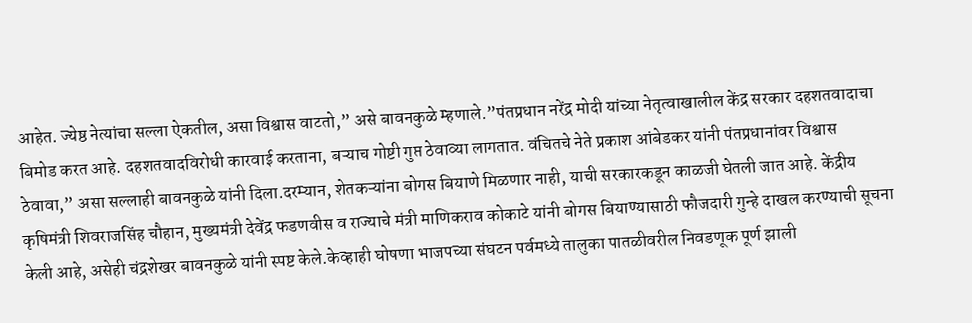आहेत. ज्येष्ठ नेत्यांचा सल्ला ऐकतील, असा विश्वास वाटतो,” असे बावनकुळे म्हणाले.”पंतप्रधान नरेंद्र मोदी यांच्या नेतृत्वाखालील केंद्र सरकार दहशतवादाचा बिमोड करत आहे. दहशतवादविरोधी कारवाई करताना, बऱ्याच गोष्टी गुप्त ठेवाव्या लागतात. वंचितचे नेते प्रकाश आंबेडकर यांनी पंतप्रधानांवर विश्वास ठेवावा,” असा सल्लाही बावनकुळे यांनी दिला.दरम्यान, शेतकऱ्यांना बोगस बियाणे मिळणार नाही, याची सरकारकडून काळजी घेतली जात आहे. केंद्रीय कृषिमंत्री शिवराजसिंह चौहान, मुख्यमंत्री देवेंद्र फडणवीस व राज्याचे मंत्री माणिकराव कोकाटे यांनी बोगस बियाण्यासाठी फौजदारी गुन्हे दाखल करण्याची सूचना केली आहे, असेही चंद्रशेखर बावनकुळे यांनी स्पष्ट केले.केव्हाही घोषणा भाजपच्या संघटन पर्वमध्ये तालुका पातळीवरील निवडणूक पूर्ण झाली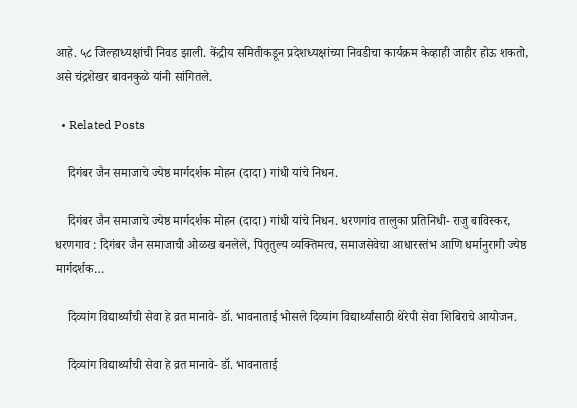आहे. ५८ जिल्हाध्यक्षांची निवड झाली. केंद्रीय समितीकडून प्रदेशध्यक्षांच्या निवडीचा कार्यक्रम केव्हाही जाहीर होऊ शकतो, असे चंद्रशेखर बावनकुळे यांनी सांगितले.

  • Related Posts

    दिगंबर जैन समाजाचे ज्येष्ठ मार्गदर्शक मोहन (दादा) गांधी यांचे निधन.

    दिगंबर जैन समाजाचे ज्येष्ठ मार्गदर्शक मोहन (दादा) गांधी यांचे निधन. धरणगांव तालुका प्रतिनिधी- राजु बाविस्कर, धरणगाव : दिगंबर जैन समाजाची ओळख बनलेले, पितृतुल्य व्यक्तिमत्व, समाजसेवेचा आधारस्तंभ आणि धर्मानुरागी ज्येष्ठ मार्गदर्शक…

    दिव्यांग विद्यार्थ्यांची सेवा हे व्रत मानावे- डॉ. भावनाताई भोसले दिव्यांग विद्यार्थ्यांसाठी थेरेपी सेवा शिबिराचे आयोजन.

    दिव्यांग विद्यार्थ्यांची सेवा हे व्रत मानावे- डॉ. भावनाताई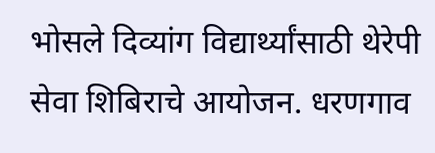भोसले दिव्यांग विद्यार्थ्यांसाठी थेरेपी सेवा शिबिराचे आयोजन. धरणगाव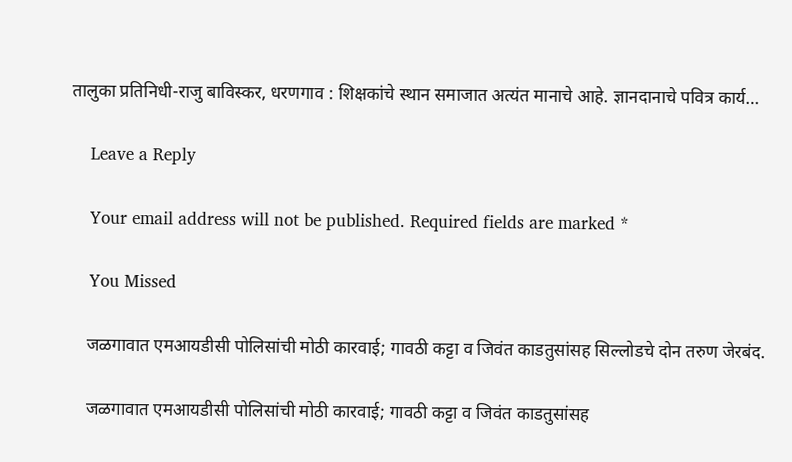तालुका प्रतिनिधी-राजु बाविस्कर, धरणगाव : शिक्षकांचे स्थान समाजात अत्यंत मानाचे आहे. ज्ञानदानाचे पवित्र कार्य…

    Leave a Reply

    Your email address will not be published. Required fields are marked *

    You Missed

    जळगावात एमआयडीसी पोलिसांची मोठी कारवाई; गावठी कट्टा व जिवंत काडतुसांसह सिल्लोडचे दोन तरुण जेरबंद.

    जळगावात एमआयडीसी पोलिसांची मोठी कारवाई; गावठी कट्टा व जिवंत काडतुसांसह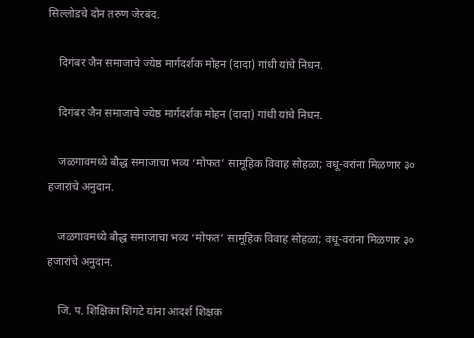सिल्लोडचे दोन तरुण जेरबंद.

    दिगंबर जैन समाजाचे ज्येष्ठ मार्गदर्शक मोहन (दादा) गांधी यांचे निधन.

    दिगंबर जैन समाजाचे ज्येष्ठ मार्गदर्शक मोहन (दादा) गांधी यांचे निधन.

    जळगावमध्ये बौद्ध समाजाचा भव्य ‘मोफत’ सामूहिक विवाह सोहळा; वधू-वरांना मिळणार ३० हजारांचे अनुदान.

    जळगावमध्ये बौद्ध समाजाचा भव्य ‘मोफत’ सामूहिक विवाह सोहळा; वधू-वरांना मिळणार ३० हजारांचे अनुदान.

    जि. प. शिक्षिका शिंगटे यांना आदर्श शिक्षक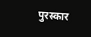पुरस्कार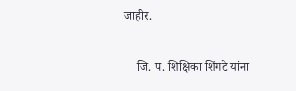जाहीर.

    जि. प. शिक्षिका शिंगटे यांना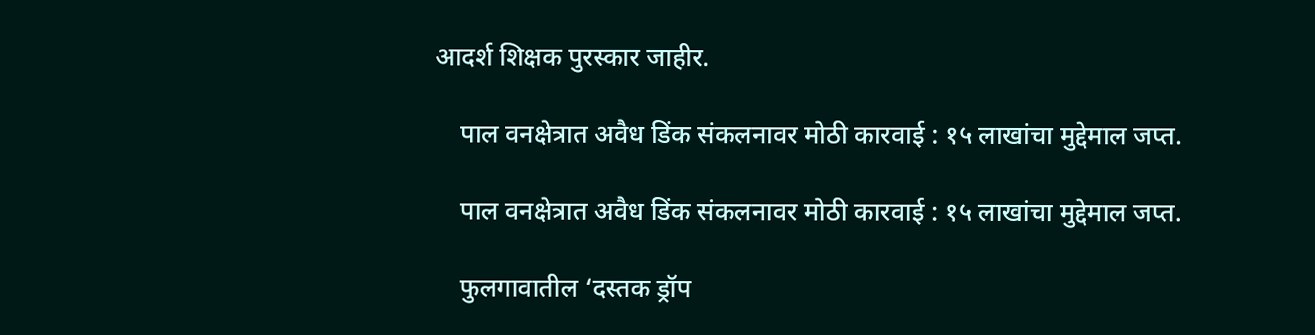आदर्श शिक्षक पुरस्कार जाहीर.

    पाल वनक्षेत्रात अवैध डिंक संकलनावर मोठी कारवाई : १५ लाखांचा मुद्देमाल जप्त.

    पाल वनक्षेत्रात अवैध डिंक संकलनावर मोठी कारवाई : १५ लाखांचा मुद्देमाल जप्त.

    फुलगावातील ‘दस्तक ड्रॉप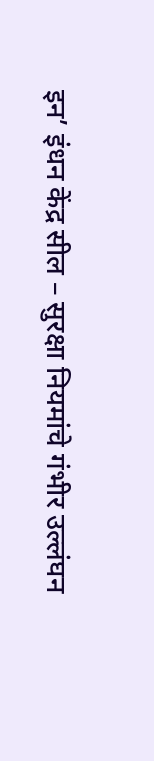इन’ इंधन केंद्र सील – सुरक्षा नियमांचे गंभीर उल्लंघन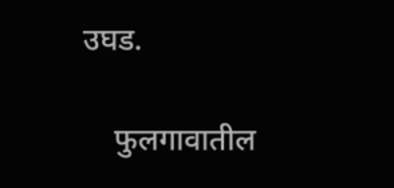उघड.

    फुलगावातील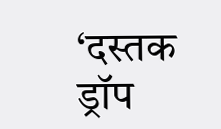‘दस्तक ड्रॉप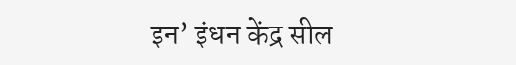इन’ इंधन केंद्र सील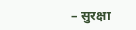– सुरक्षा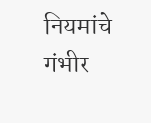नियमांचे गंभीर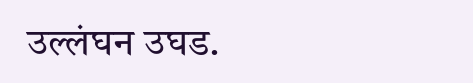उल्लंघन उघड.